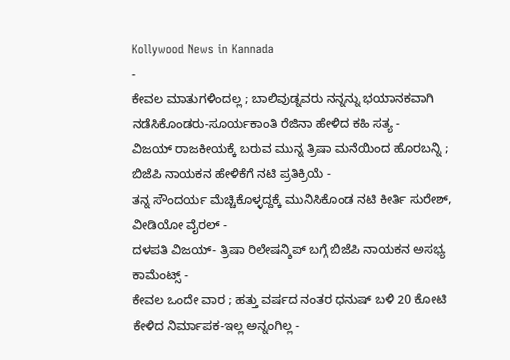Kollywood News in Kannada
-
ಕೇವಲ ಮಾತುಗಳಿಂದಲ್ಲ ; ಬಾಲಿವುಡ್ನವರು ನನ್ನನ್ನು ಭಯಾನಕವಾಗಿ ನಡೆಸಿಕೊಂಡರು-ಸೂರ್ಯಕಾಂತಿ ರೆಜಿನಾ ಹೇಳಿದ ಕಹಿ ಸತ್ಯ -
ವಿಜಯ್ ರಾಜಕೀಯಕ್ಕೆ ಬರುವ ಮುನ್ನ ತ್ರಿಷಾ ಮನೆಯಿಂದ ಹೊರಬನ್ನಿ ; ಬಿಜೆಪಿ ನಾಯಕನ ಹೇಳಿಕೆಗೆ ನಟಿ ಪ್ರತಿಕ್ರಿಯೆ -
ತನ್ನ ಸೌಂದರ್ಯ ಮೆಚ್ಚಿಕೊಳ್ಳದ್ದಕ್ಕೆ ಮುನಿಸಿಕೊಂಡ ನಟಿ ಕೀರ್ತಿ ಸುರೇಶ್, ವೀಡಿಯೋ ವೈರಲ್ -
ದಳಪತಿ ವಿಜಯ್- ತ್ರಿಷಾ ರಿಲೇಷನ್ಶಿಪ್ ಬಗ್ಗೆ ಬಿಜೆಪಿ ನಾಯಕನ ಅಸಭ್ಯ ಕಾಮೆಂಟ್ಸ್ -
ಕೇವಲ ಒಂದೇ ವಾರ ; ಹತ್ತು ವರ್ಷದ ನಂತರ ಧನುಷ್ ಬಳಿ 20 ಕೋಟಿ ಕೇಳಿದ ನಿರ್ಮಾಪಕ-ಇಲ್ಲ ಅನ್ನಂಗಿಲ್ಲ -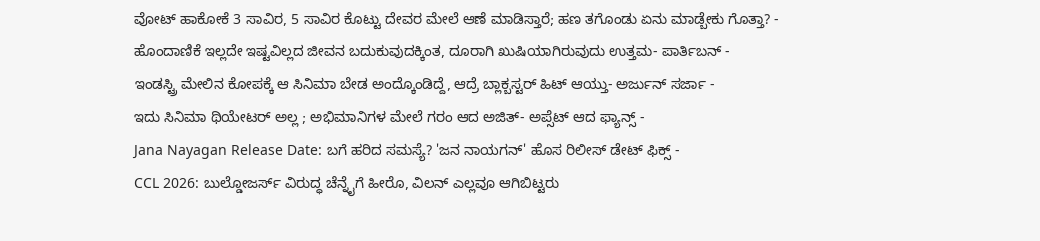ವೋಟ್ ಹಾಕೋಕೆ 3 ಸಾವಿರ, 5 ಸಾವಿರ ಕೊಟ್ಟು ದೇವರ ಮೇಲೆ ಆಣೆ ಮಾಡಿಸ್ತಾರೆ; ಹಣ ತಗೊಂಡು ಏನು ಮಾಡ್ಬೇಕು ಗೊತ್ತಾ? -
ಹೊಂದಾಣಿಕೆ ಇಲ್ಲದೇ ಇಷ್ಟವಿಲ್ಲದ ಜೀವನ ಬದುಕುವುದಕ್ಕಿಂತ, ದೂರಾಗಿ ಖುಷಿಯಾಗಿರುವುದು ಉತ್ತಮ- ಪಾರ್ತಿಬನ್ -
ಇಂಡಸ್ಟ್ರಿ ಮೇಲಿನ ಕೋಪಕ್ಕೆ ಆ ಸಿನಿಮಾ ಬೇಡ ಅಂದ್ಕೊಂಡಿದ್ದೆ, ಆದ್ರೆ ಬ್ಲಾಕ್ಬಸ್ಟರ್ ಹಿಟ್ ಆಯ್ತು- ಅರ್ಜುನ್ ಸರ್ಜಾ -
ಇದು ಸಿನಿಮಾ ಥಿಯೇಟರ್ ಅಲ್ಲ ; ಅಭಿಮಾನಿಗಳ ಮೇಲೆ ಗರಂ ಆದ ಅಜಿತ್- ಅಪ್ಸೆಟ್ ಆದ ಫ್ಯಾನ್ಸ್ -
Jana Nayagan Release Date: ಬಗೆ ಹರಿದ ಸಮಸ್ಯೆ? 'ಜನ ನಾಯಗನ್' ಹೊಸ ರಿಲೀಸ್ ಡೇಟ್ ಫಿಕ್ಸ್ -
CCL 2026: ಬುಲ್ಡೋಜರ್ಸ್ ವಿರುದ್ಧ ಚೆನ್ನೈಗೆ ಹೀರೊ, ವಿಲನ್ ಎಲ್ಲವೂ ಆಗಿಬಿಟ್ಟರು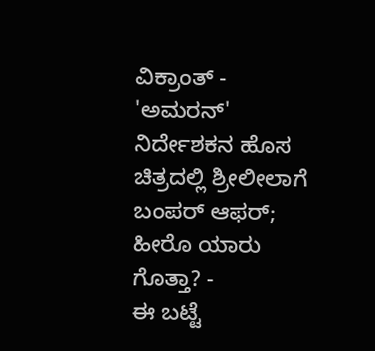ವಿಕ್ರಾಂತ್ -
'ಅಮರನ್' ನಿರ್ದೇಶಕನ ಹೊಸ ಚಿತ್ರದಲ್ಲಿ ಶ್ರೀಲೀಲಾಗೆ ಬಂಪರ್ ಆಫರ್; ಹೀರೊ ಯಾರು ಗೊತ್ತಾ? -
ಈ ಬಟ್ಟೆ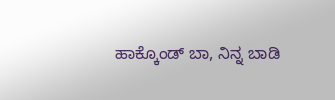ಹಾಕ್ಕೊಂಡ್ ಬಾ, ನಿನ್ನ ಬಾಡಿ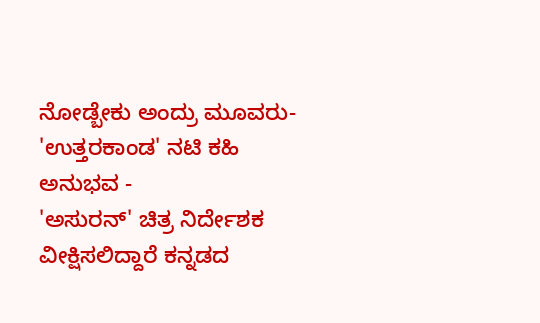ನೋಡ್ಬೇಕು ಅಂದ್ರು ಮೂವರು- 'ಉತ್ತರಕಾಂಡ' ನಟಿ ಕಹಿ ಅನುಭವ -
'ಅಸುರನ್' ಚಿತ್ರ ನಿರ್ದೇಶಕ ವೀಕ್ಷಿಸಲಿದ್ದಾರೆ ಕನ್ನಡದ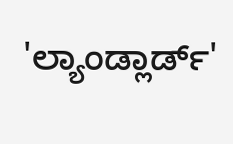'ಲ್ಯಾಂಡ್ಲಾರ್ಡ್'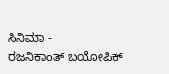ಸಿನಿಮಾ -
ರಜನಿಕಾಂತ್ ಬಯೋಪಿಕ್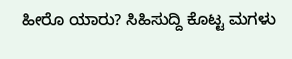ಹೀರೊ ಯಾರು? ಸಿಹಿಸುದ್ದಿ ಕೊಟ್ಟ ಮಗಳು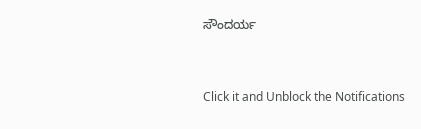ಸೌಂದರ್ಯ


Click it and Unblock the Notifications